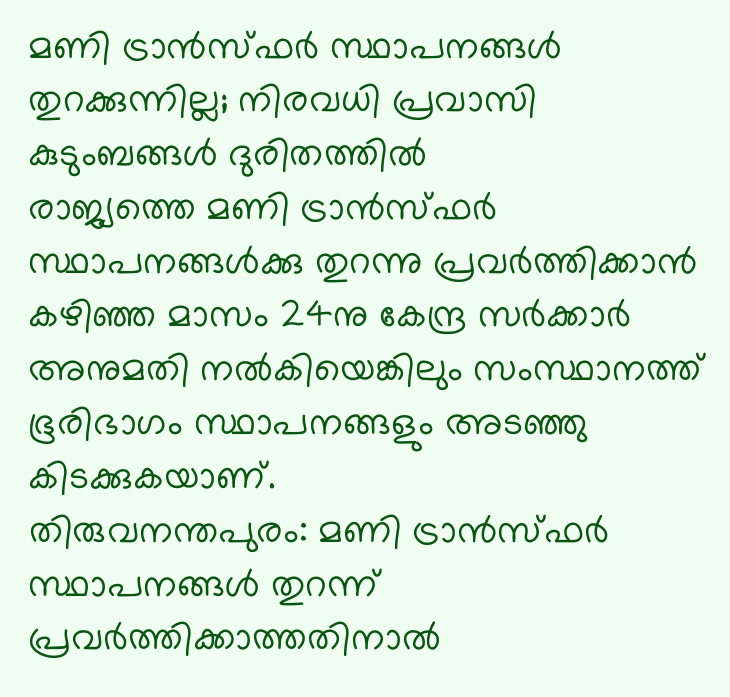മണി ട്രാൻസ്ഫർ സ്ഥാപനങ്ങൾ തുറക്കുന്നില്ല; നിരവധി പ്രവാസി കുടുംബങ്ങൾ ദുരിതത്തിൽ
രാജ്യത്തെ മണി ട്രാൻസ്ഫർ സ്ഥാപനങ്ങൾക്കു തുറന്നു പ്രവർത്തിക്കാൻ കഴിഞ്ഞ മാസം 24നു കേന്ദ്ര സർക്കാർ അനുമതി നൽകിയെങ്കിലും സംസ്ഥാനത്ത് ഭൂരിഭാഗം സ്ഥാപനങ്ങളും അടഞ്ഞു കിടക്കുകയാണ്.
തിരുവനന്തപുരം: മണി ട്രാൻസ്ഫർ സ്ഥാപനങ്ങൾ തുറന്ന് പ്രവർത്തിക്കാത്തതിനാൽ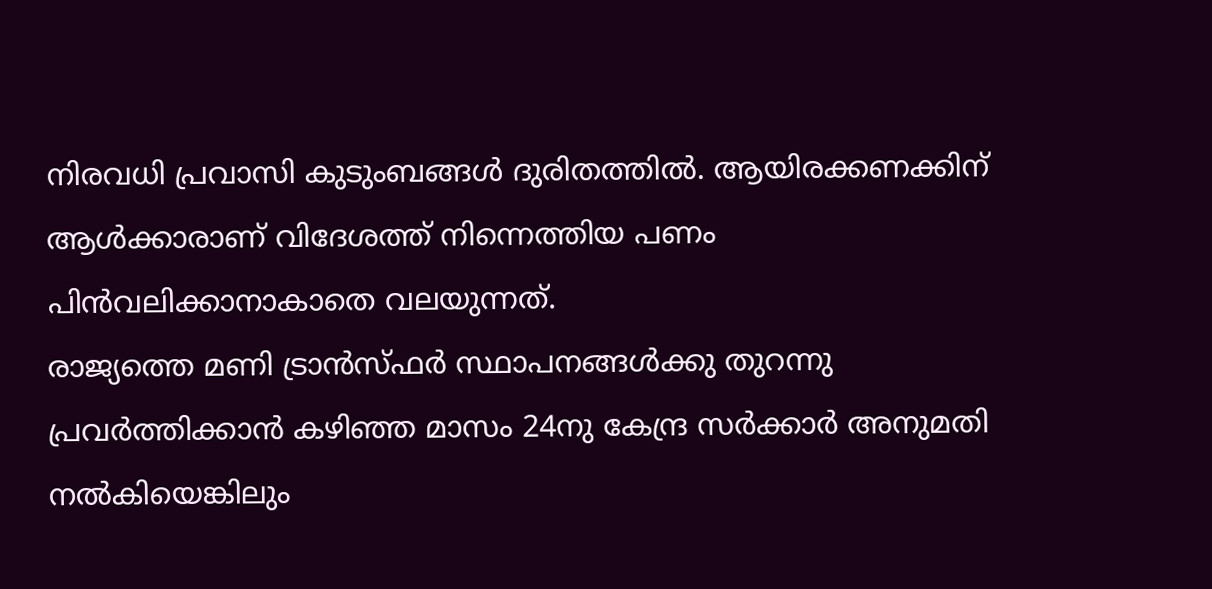നിരവധി പ്രവാസി കുടുംബങ്ങൾ ദുരിതത്തിൽ. ആയിരക്കണക്കിന് ആൾക്കാരാണ് വിദേശത്ത് നിന്നെത്തിയ പണം പിൻവലിക്കാനാകാതെ വലയുന്നത്.
രാജ്യത്തെ മണി ട്രാൻസ്ഫർ സ്ഥാപനങ്ങൾക്കു തുറന്നു പ്രവർത്തിക്കാൻ കഴിഞ്ഞ മാസം 24നു കേന്ദ്ര സർക്കാർ അനുമതി നൽകിയെങ്കിലും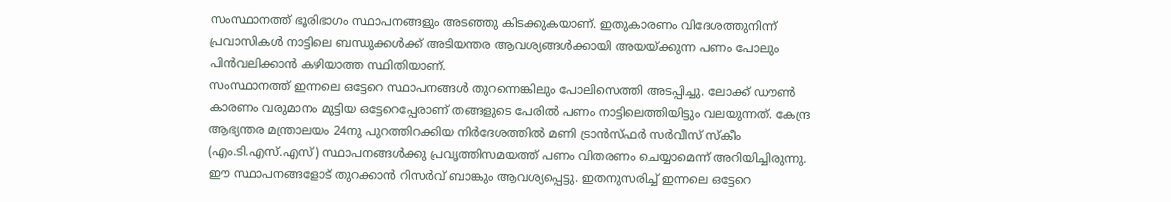സംസ്ഥാനത്ത് ഭൂരിഭാഗം സ്ഥാപനങ്ങളും അടഞ്ഞു കിടക്കുകയാണ്. ഇതുകാരണം വിദേശത്തുനിന്ന് പ്രവാസികൾ നാട്ടിലെ ബന്ധുക്കൾക്ക് അടിയന്തര ആവശ്യങ്ങൾക്കായി അയയ്ക്കുന്ന പണം പോലും പിൻവലിക്കാൻ കഴിയാത്ത സ്ഥിതിയാണ്.
സംസ്ഥാനത്ത് ഇന്നലെ ഒട്ടേറെ സ്ഥാപനങ്ങൾ തുറന്നെങ്കിലും പോലിസെത്തി അടപ്പിച്ചു. ലോക്ക് ഡൗൺ കാരണം വരുമാനം മുട്ടിയ ഒട്ടേറെപ്പേരാണ് തങ്ങളുടെ പേരിൽ പണം നാട്ടിലെത്തിയിട്ടും വലയുന്നത്. കേന്ദ്ര ആഭ്യന്തര മന്ത്രാലയം 24നു പുറത്തിറക്കിയ നിർദേശത്തിൽ മണി ട്രാൻസ്ഫർ സർവീസ് സ്കീം (എം.ടി.എസ്.എസ്) സ്ഥാപനങ്ങൾക്കു പ്രവൃത്തിസമയത്ത് പണം വിതരണം ചെയ്യാമെന്ന് അറിയിച്ചിരുന്നു. ഈ സ്ഥാപനങ്ങളോട് തുറക്കാൻ റിസർവ് ബാങ്കും ആവശ്യപ്പെട്ടു. ഇതനുസരിച്ച് ഇന്നലെ ഒട്ടേറെ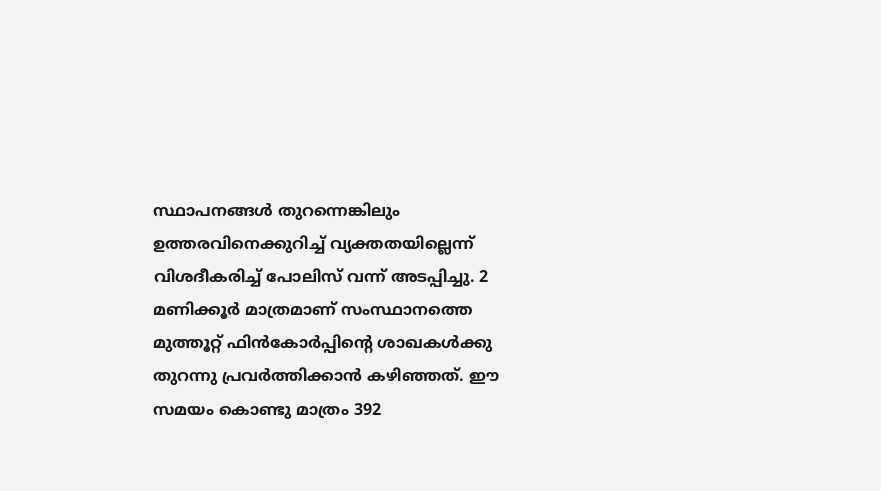സ്ഥാപനങ്ങൾ തുറന്നെങ്കിലും ഉത്തരവിനെക്കുറിച്ച് വ്യക്തതയില്ലെന്ന് വിശദീകരിച്ച് പോലിസ് വന്ന് അടപ്പിച്ചു. 2 മണിക്കൂർ മാത്രമാണ് സംസ്ഥാനത്തെ മുത്തൂറ്റ് ഫിൻകോർപ്പിന്റെ ശാഖകൾക്കു തുറന്നു പ്രവർത്തിക്കാൻ കഴിഞ്ഞത്. ഈ സമയം കൊണ്ടു മാത്രം 392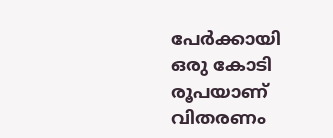പേർക്കായി ഒരു കോടി രൂപയാണ് വിതരണം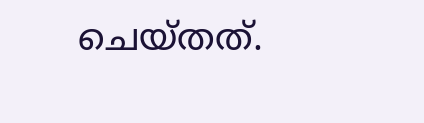ചെയ്തത്.